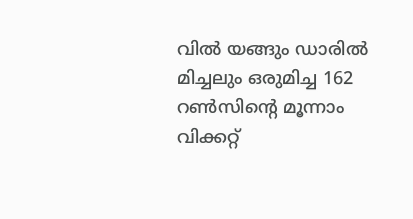വിൽ യങ്ങും ഡാരിൽ മിച്ചലും ഒരുമിച്ച 162 റൺസിന്‍റെ മൂന്നാം വിക്കറ്റ്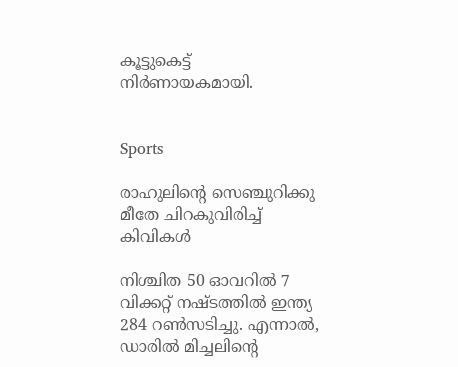കൂട്ടുകെട്ട് നിർണായകമായി.


Sports

രാഹുലിന്‍റെ സെഞ്ചുറിക്കു മീതേ ചിറകുവിരിച്ച് കിവികൾ

നിശ്ചിത 50 ഓവറിൽ 7 വിക്കറ്റ് നഷ്ടത്തിൽ ഇന്ത‍്യ 284 റൺസടിച്ചു. എന്നാൽ, ഡാരിൽ മിച്ചലിന്‍റെ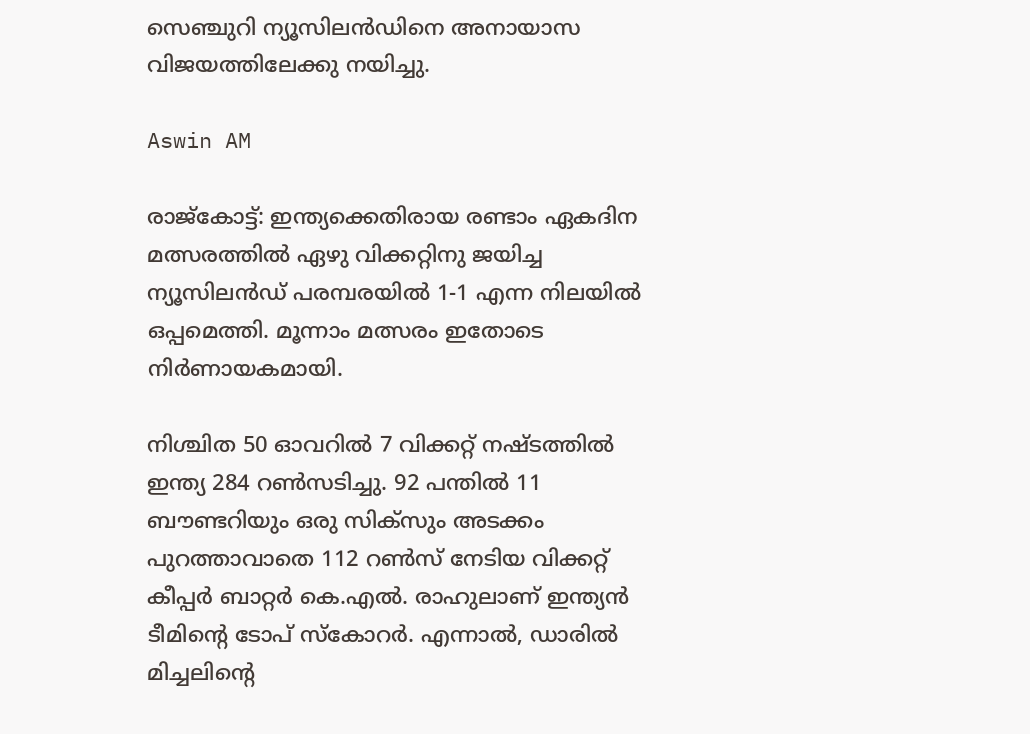സെഞ്ചുറി ന്യൂസിലൻഡിനെ അനായാസ വിജയത്തിലേക്കു നയിച്ചു.

Aswin AM

രാജ്കോട്ട്: ഇന്ത‍്യക്കെതിരായ രണ്ടാം ഏകദിന മത്സരത്തിൽ ഏഴു വിക്കറ്റിനു ജയിച്ച ന‍്യൂസിലൻഡ് പരമ്പരയിൽ 1-1 എന്ന നിലയിൽ ഒപ്പമെത്തി. മൂന്നാം മത്സരം ഇതോടെ നിർണായകമായി.

നിശ്ചിത 50 ഓവറിൽ 7 വിക്കറ്റ് നഷ്ടത്തിൽ ഇന്ത‍്യ 284 റൺസടിച്ചു. 92 പന്തിൽ 11 ബൗണ്ടറിയും ഒരു സിക്സും അടക്കം പുറത്താവാതെ 112 റൺസ് നേടിയ വിക്കറ്റ് കീപ്പർ ബാറ്റർ കെ.എൽ. രാഹുലാണ് ഇന്ത‍്യൻ ടീമിന്‍റെ ടോപ് സ്കോറർ. എന്നാൽ, ഡാരിൽ മിച്ചലിന്‍റെ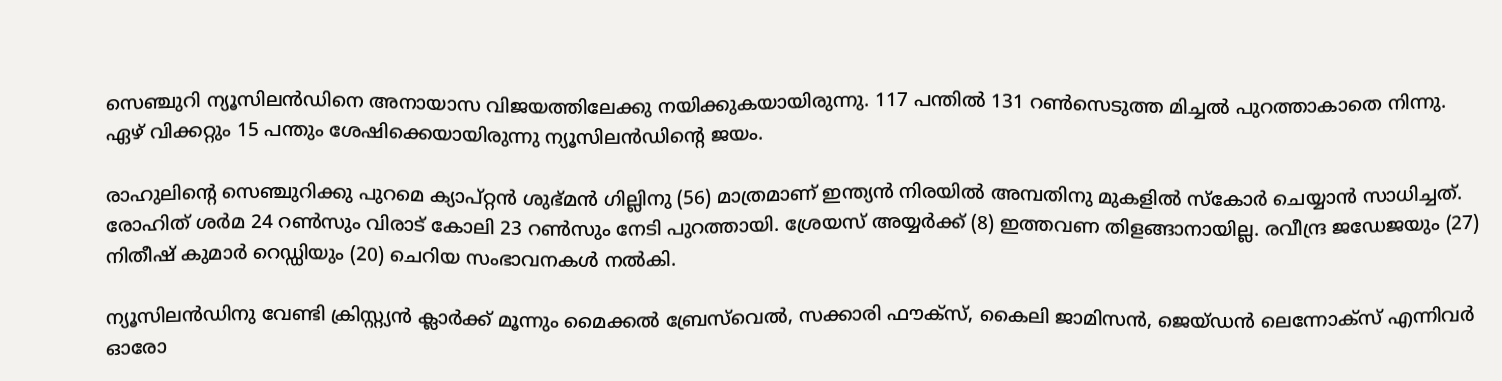സെഞ്ചുറി ന്യൂസിലൻഡിനെ അനായാസ വിജയത്തിലേക്കു നയിക്കുകയായിരുന്നു. 117 പന്തിൽ 131 റൺസെടുത്ത മിച്ചൽ പുറത്താകാതെ നിന്നു. ഏഴ് വിക്കറ്റും 15 പന്തും ശേഷിക്കെയായിരുന്നു ന്യൂസിലൻഡിന്‍റെ ജയം.

രാഹുലിന്‍റെ സെഞ്ചുറിക്കു പുറമെ ക‍്യാപ്റ്റൻ ശുഭ്മൻ ഗില്ലിനു (56) മാത്രമാണ് ഇന്ത‍്യൻ നിരയിൽ അമ്പതിനു മുകളിൽ സ്കോർ ചെയ്യാൻ സാധിച്ചത്. രോഹിത് ശർമ 24 റൺസും വിരാട് കോലി 23 റൺസും നേടി പുറത്തായി. ശ്രേയസ് അയ്യർക്ക് (8) ഇത്തവണ തിളങ്ങാനായില്ല. രവീന്ദ്ര ജഡേജയും (27) നിതീഷ് കുമാർ റെഡ്ഡിയും (20) ചെറിയ സംഭാവനകൾ നൽകി.

ന‍്യൂസിലൻഡിനു വേണ്ടി ക്രിസ്റ്റ‍്യൻ ക്ലാർക്ക് മൂന്നും മൈക്കൽ ബ്രേസ്‌വെൽ, സക്കാരി ഫൗക്സ്, കൈലി ജാമിസൻ, ജെയ്ഡൻ ലെന്നോക്സ് എന്നിവർ ഓരോ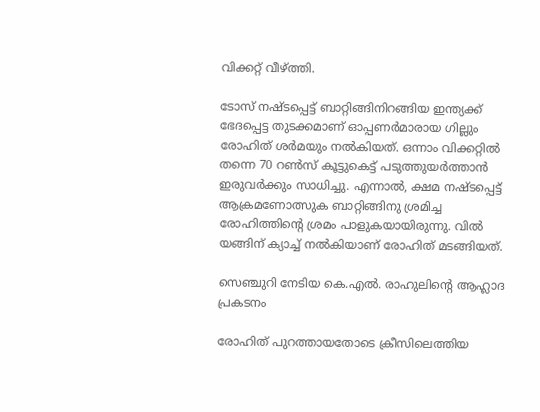വിക്കറ്റ് വീഴ്ത്തി.

ടോസ് നഷ്ടപ്പെട്ട് ബാറ്റിങ്ങിനിറങ്ങിയ ഇന്ത‍്യക്ക് ഭേദപ്പെട്ട തുടക്കമാണ് ഓപ്പണർമാരായ ഗില്ലും രോഹിത് ശർമയും നൽകിയത്. ഒന്നാം വിക്കറ്റിൽ തന്നെ 70 റൺസ് കൂട്ടുകെട്ട് പടുത്തുയർത്താൻ ഇരുവർക്കും സാധിച്ചു. എന്നാൽ, ക്ഷമ നഷ്ടപ്പെട്ട് ആക്രമണോത്സുക ബാറ്റിങ്ങിനു ശ്രമിച്ച രോഹിത്തിന്‍റെ ശ്രമം പാളുകയായിരുന്നു. വിൽ യങ്ങിന് ക‍്യാച്ച് നൽകിയാണ് രോഹിത് മടങ്ങിയത്.

സെഞ്ചുറി നേടിയ കെ.എൽ. രാഹുലിന്‍റെ ആഹ്ലാദ പ്രകടനം

രോഹിത് പുറത്തായതോടെ ക്രീസിലെത്തിയ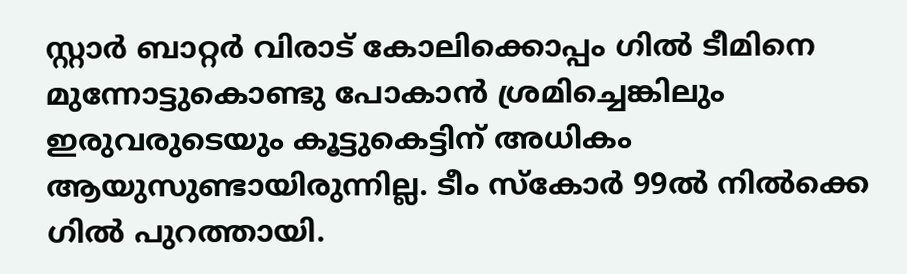സ്റ്റാർ ബാറ്റർ വിരാട് കോലിക്കൊപ്പം ഗിൽ ടീമിനെ മുന്നോട്ടുകൊണ്ടു പോകാൻ ശ്രമിച്ചെങ്കിലും ഇരുവരുടെയും കൂട്ടുകെട്ടിന് അധികം ആയുസുണ്ടായിരുന്നില്ല. ടീം സ്കോർ 99ൽ നിൽക്കെ ഗിൽ പുറത്തായി.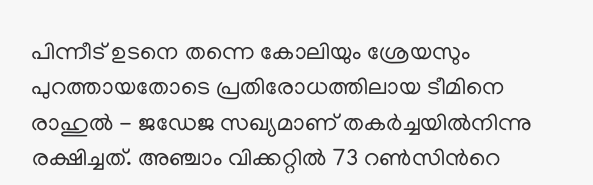പിന്നീട് ഉടനെ തന്നെ കോലിയും ശ്രേയസും പുറത്തായതോടെ പ്രതിരോധത്തിലായ ടീമിനെ രാഹുൽ - ജഡേജ സഖ‍്യമാണ് തകർച്ചയിൽനിന്നു രക്ഷിച്ചത്. അഞ്ചാം വിക്കറ്റിൽ 73 റൺസിന്‍റെ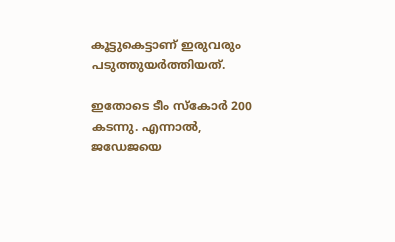കൂട്ടുകെട്ടാണ് ഇരുവരും പടുത്തുയർത്തിയത്.

ഇതോടെ ടീം സ്കോർ 200 കടന്നു. എന്നാൽ, ജഡേജയെ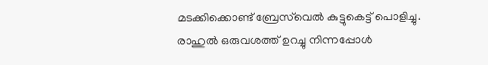മടക്കിക്കൊണ്ട് ബ്രേസ്‌വെൽ കുട്ടുകെട്ട് പൊളിച്ചു. രാഹുൽ ഒരുവശത്ത് ഉറച്ചു നിന്നപ്പോൾ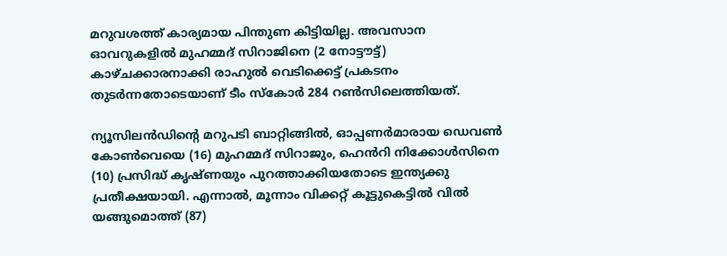മറുവശത്ത് കാര്യമായ പിന്തുണ കിട്ടിയില്ല. അവസാന ഓവറുകളിൽ മുഹമ്മദ് സിറാജിനെ (2 നോട്ടൗട്ട്) കാഴ്ചക്കാരനാക്കി രാഹുൽ വെടിക്കെട്ട് പ്രകടനം തുടർന്നതോടെയാണ് ടീം സ്കോർ 284 റൺസിലെത്തിയത്.

ന്യൂസിലൻഡിന്‍റെ മറുപടി ബാറ്റിങ്ങിൽ, ഓപ്പണർമാരായ ഡെവൺ കോൺവെയെ (16) മുഹമ്മദ് സിറാജും, ഹെൻറി നിക്കോൾസിനെ (10) പ്രസിദ്ധ് കൃഷ്ണയും പുറത്താക്കിയതോടെ ഇന്ത്യക്കു പ്രതീക്ഷയായി. എന്നാൽ, മൂന്നാം വിക്കറ്റ് കൂട്ടുകെട്ടിൽ വിൽ യങ്ങുമൊത്ത് (87)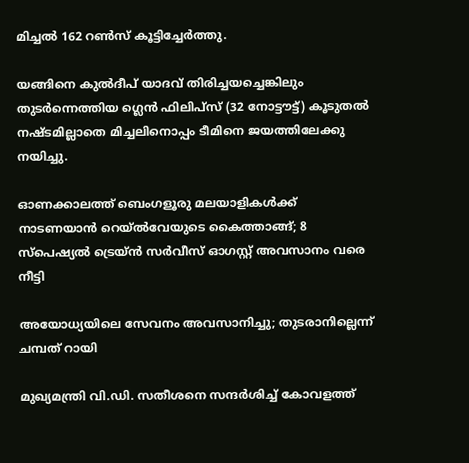മിച്ചൽ 162 റൺസ് കൂട്ടിച്ചേർത്തു.

യങ്ങിനെ കുൽദീപ് യാദവ് തിരിച്ചയച്ചെങ്കിലും തുടർന്നെത്തിയ ഗ്ലെൻ ഫിലിപ്സ് (32 നോട്ടൗട്ട്) കൂടുതൽ നഷ്ടമില്ലാതെ മിച്ചലിനൊപ്പം ടീമിനെ ജയത്തിലേക്കു നയിച്ചു.

ഓണക്കാലത്ത് ബെംഗളൂരു മലയാളികള്‍ക്ക് നാടണയാന്‍ റെയ്ല്‍വേയുടെ കൈത്താങ്ങ്; 8 സ്‌പെഷ്യല്‍ ട്രെയ്ന്‍ സര്‍വീസ് ഓഗസ്റ്റ് അവസാനം വരെ നീട്ടി

അയോധ്യയിലെ സേവനം അവസാനിച്ചു; തുടരാനില്ലെന്ന് ചമ്പത് റായി

മുഖ്യമന്ത്രി വി.ഡി. സതീശനെ സന്ദര്‍ശിച്ച് കോവളത്ത്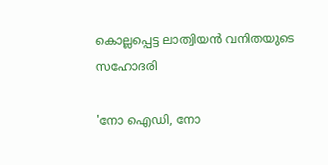കൊല്ലപ്പെട്ട ലാത്വിയന്‍ വനിതയുടെ സഹോദരി

'നോ ഐഡി, നോ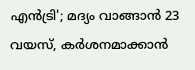എന്‍ട്രി'; മദ്യം വാങ്ങാന്‍ 23 വയസ്, കര്‍ശനമാക്കാന്‍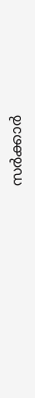സര്‍ക്കാര്‍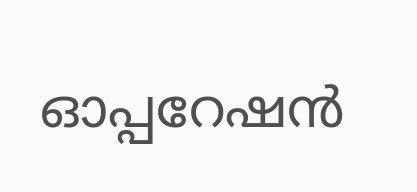ഓപ്പറേഷന്‍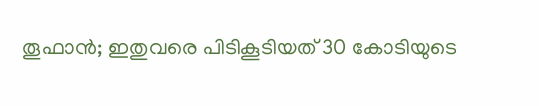തൂഫാന്‍; ഇതുവരെ പിടികൂടിയത് 30 കോടിയുടെ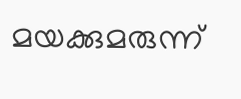മയക്കുമരുന്ന്‌